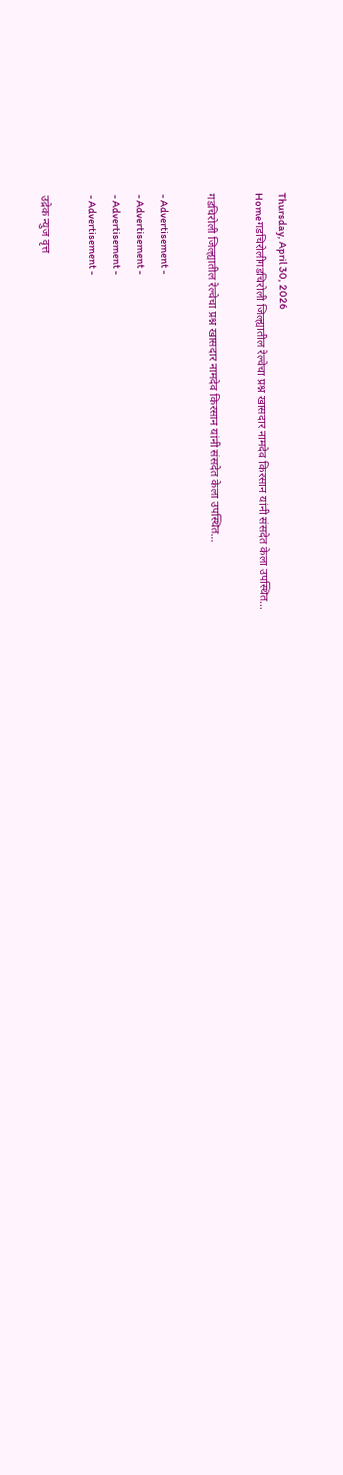Thursday, April 30, 2026
Homeगडचिरोलीगडचिरोली जिल्ह्यातील रेल्वेचा प्रश्न खासदार नामदेव किरसान यांनी संसदेत केला उपस्थित…

गडचिरोली जिल्ह्यातील रेल्वेचा प्रश्न खासदार नामदेव किरसान यांनी संसदेत केला उपस्थित…

- Advertisement -
- Advertisement -
- Advertisement -
- Advertisement -

उद्रेक न्युज वृत्त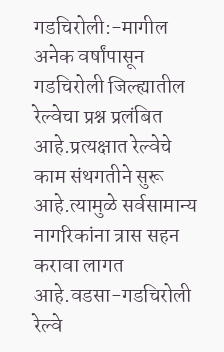गडचिरोली:-मागील अनेक वर्षांपासून गडचिरोली जिल्ह्यातील रेल्वेचा प्रश्न प्रलंबित आहे.प्रत्यक्षात रेल्वेचे काम संथगतीने सुरू आहे.त्यामुळे सर्वसामान्य नागरिकांना त्रास सहन करावा लागत आहे.वडसा-गडचिरोली रेल्वे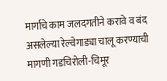मार्गाचे काम जलदगतीने करावे व बंद असलेल्या रेल्वेगाड्या चालू करण्याची मागणी गडचिरोली-चिमूर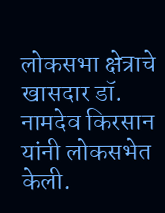लोकसभा क्षेत्राचे खासदार डॉ. नामदेव किरसान यांनी लोकसभेत केली.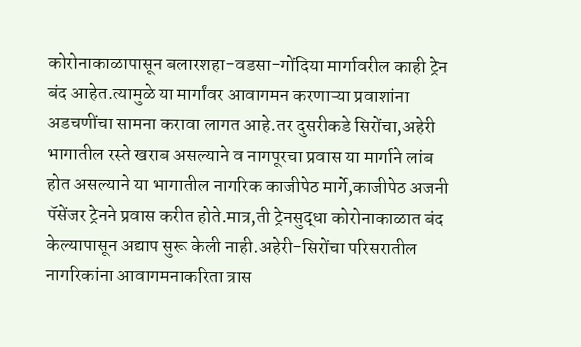कोरोनाकाळापासून बलारशहा-वडसा-गोंदिया मार्गावरील काही ट्रेन बंद आहेत.त्यामुळे या मार्गांवर आवागमन करणाऱ्या प्रवाशांना अडचणींचा सामना करावा लागत आहे.तर दुसरीकडे सिरोंचा,अहेरी भागातील रस्ते खराब असल्याने व नागपूरचा प्रवास या मार्गाने लांब होत असल्याने या भागातील नागरिक काजीपेठ मार्गे,काजीपेठ अजनी पॅसेंजर ट्रेनने प्रवास करीत होते.मात्र,ती ट्रेनसुद्धा कोरोनाकाळात बंद केल्यापासून अद्याप सुरू केली नाही.अहेरी-सिरोंचा परिसरातील नागरिकांना आवागमनाकरिता त्रास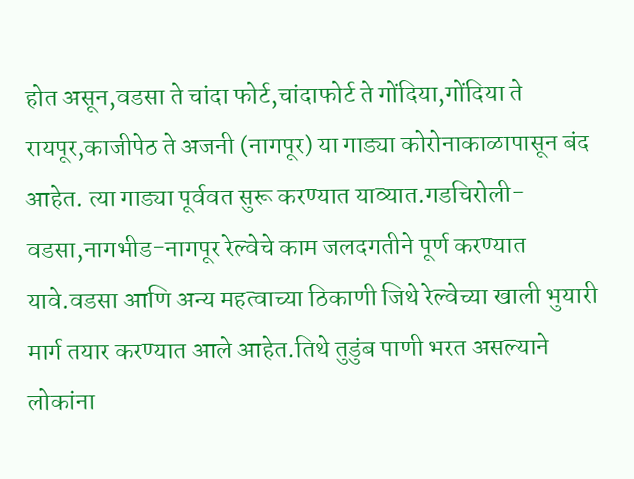होत असून,वडसा ते चांदा फोर्ट,चांदाफोर्ट ते गोंदिया,गोंदिया ते रायपूर,काजीपेठ ते अजनी (नागपूर) या गाड्या कोरोनाकाळापासून बंद आहेत. त्या गाड्या पूर्ववत सुरू करण्यात याव्यात.गडचिरोली-वडसा,नागभीड-नागपूर रेल्वेचे काम जलदगतीने पूर्ण करण्यात यावे.वडसा आणि अन्य महत्वाच्या ठिकाणी जिथे रेल्वेच्या खाली भुयारी मार्ग तयार करण्यात आले आहेत.तिथे तुडुंब पाणी भरत असल्याने लोकांना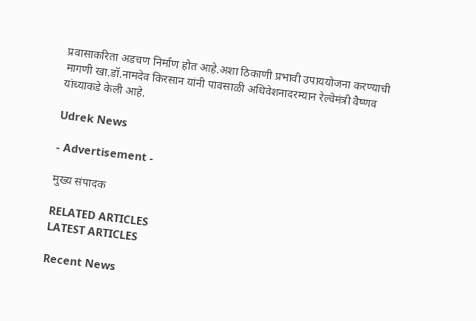प्रवासाकरिता अडचण निर्माण होत आहे.अशा ठिकाणी प्रभावी उपाययोजना करण्याची मागणी खा.डॉ.नामदेव किरसान यांनी पावसाळी अधिवेशनादरम्यान रेल्वेमंत्री वैष्णव यांच्याकडे केली आहे.

Udrek News

- Advertisement -

मुख्य संपादक

RELATED ARTICLES
LATEST ARTICLES

Recent News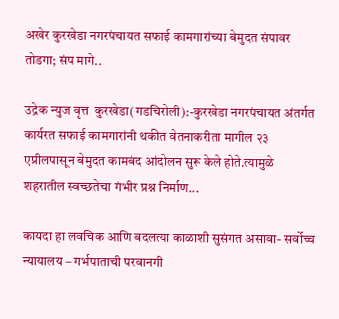अखेर कुरखेडा नगरपंचायत सफाई कामगारांच्या बेमुदत संपावर तोडगा; संप मागे..

उद्रेक न्युज वृत्त  कुरखेडा(गडचिरोली):-कुरखेडा नगरपंचायत अंतर्गत कार्यरत सफाई कामगारांनी थकीत वेतनाकरीता मागील २३ एप्रीलपासून बेमुदत कामबंद आंदोलन सुरू केले होते.त्यामुळे शहरातील स्वच्छतेचा गंभीर प्रश्न निर्माण...

कायदा हा लवचिक आणि बदलत्या काळाशी सुसंगत असावा- सर्वोच्च न्यायालय – गर्भपाताची परवानगी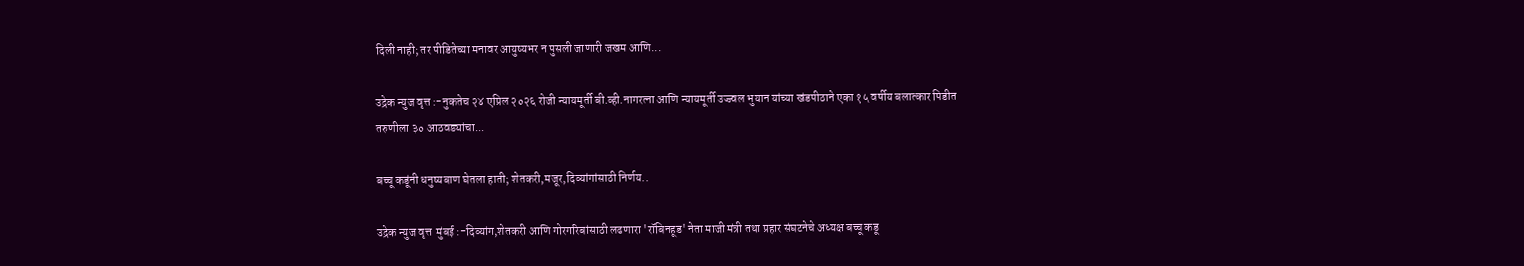दिली नाही; तर पीडितेच्या मनावर आयुष्यभर न पुसली जाणारी जखम आणि...

उद्रेक न्युज वृत्त :-नुकतेच २४ एप्रिल २०२६ रोजी न्यायमूर्ती बी.व्ही.नागरत्ना आणि न्यायमूर्ती उज्ज्वल भुयान यांच्या खंडपीठाने एका १५ वर्षीय बलात्कार पिडीत तरुणीला ३० आठवड्यांचा...

बच्चू कडूंनी धनुष्यबाण घेतला हाती; शेतकरी,मजूर,दिव्यांगांसाठी निर्णय..

उद्रेक न्युज वृत्त  मुंबई :-दिव्यांग,शेतकरी आणि गोरगरिबांसाठी लढणारा 'रॉबिनहूड' नेता माजी मंत्री तथा प्रहार संघटनेचे अध्यक्ष बच्चू कडू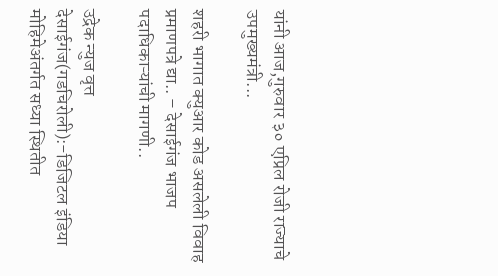यांनी आज,गुरुवार ३० एप्रिल रोजी राज्याचे उपमुख्यमंत्री...

शहरी भागात क्युआर कोड असलेली विवाह प्रमाणपत्रे द्या.. – देसाईगंज भाजप पदाधिकाऱ्यांची मागणी..

उद्रेक न्युज वृत्त  देसाईगंज(गडचिरोली):-डिजिटल इंडिया मोहिमेअंतर्गत सध्या स्थितीत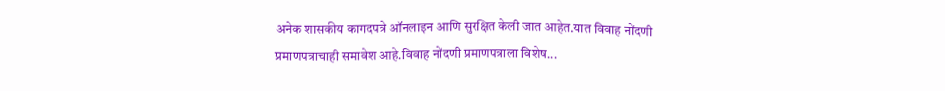अनेक शासकीय कागदपत्रे ऑनलाइन आणि सुरक्षित केली जात आहेत.यात विवाह नोंदणी प्रमाणपत्राचाही समावेश आहे.विवाह नोंदणी प्रमाणपत्राला विशेष...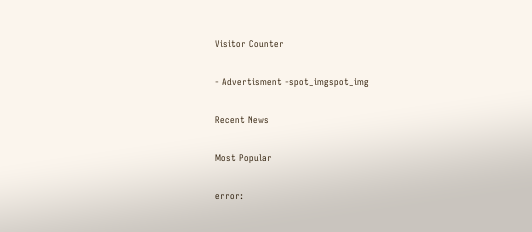Visitor Counter

- Advertisment -spot_imgspot_img

Recent News

Most Popular

error: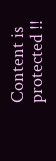Content is protected !!